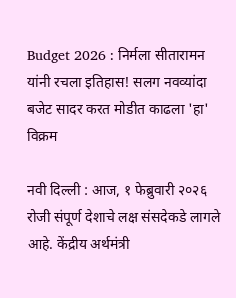Budget 2026 : निर्मला सीतारामन यांनी रचला इतिहास! सलग नवव्यांदा बजेट सादर करत मोडीत काढला 'हा' विक्रम

नवी दिल्ली : आज, १ फेब्रुवारी २०२६ रोजी संपूर्ण देशाचे लक्ष संसदेकडे लागले आहे. केंद्रीय अर्थमंत्री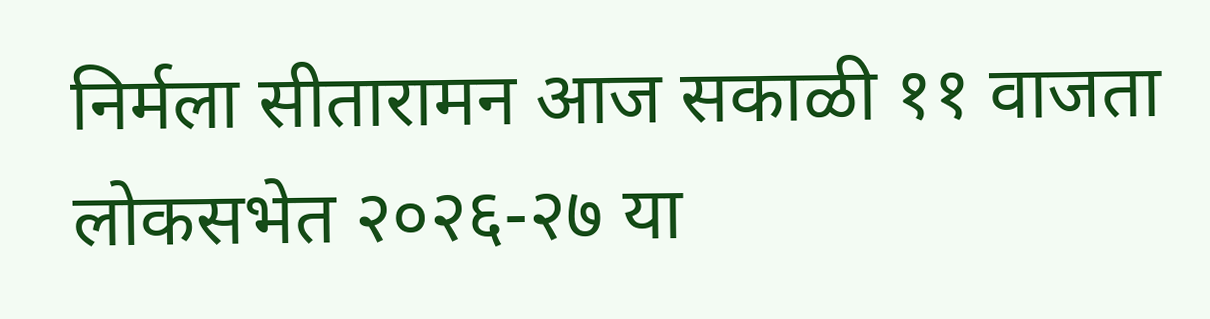निर्मला सीतारामन आज सकाळी ११ वाजता लोकसभेत २०२६-२७ या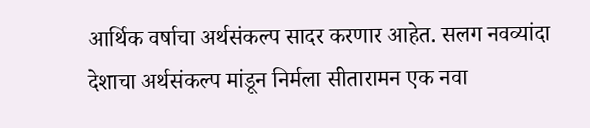आर्थिक वर्षाचा अर्थसंकल्प सादर करणार आहेत. सलग नवव्यांदा देशाचा अर्थसंकल्प मांडून निर्मला सीतारामन एक नवा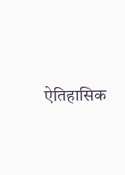ऐतिहासिक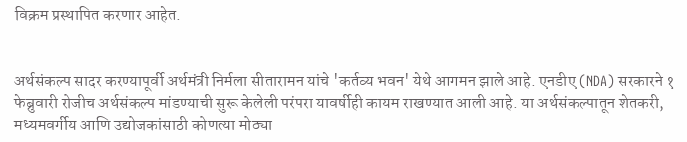विक्रम प्रस्थापित करणार आहेत.


अर्थसंकल्प सादर करण्यापूर्वी अर्थमंत्री निर्मला सीतारामन यांचे 'कर्तव्य भवन' येथे आगमन झाले आहे. एनडीए (NDA) सरकारने १ फेब्रुवारी रोजीच अर्थसंकल्प मांडण्याची सुरू केलेली परंपरा यावर्षीही कायम राखण्यात आली आहे. या अर्थसंकल्पातून शेतकरी, मध्यमवर्गीय आणि उद्योजकांसाठी कोणत्या मोठ्या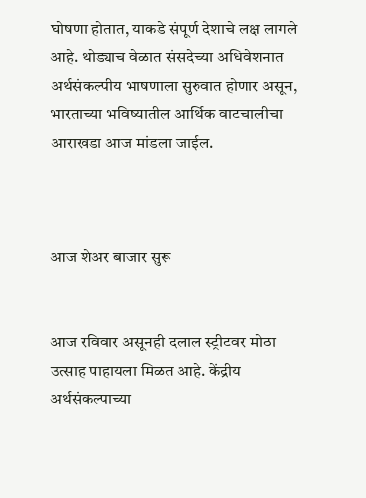घोषणा होतात, याकडे संपूर्ण देशाचे लक्ष लागले आहे. थोड्याच वेळात संसदेच्या अधिवेशनात अर्थसंकल्पीय भाषणाला सुरुवात होणार असून, भारताच्या भविष्यातील आर्थिक वाटचालीचा आराखडा आज मांडला जाईल.



आज शेअर बाजार सुरू


आज रविवार असूनही दलाल स्ट्रीटवर मोठा उत्साह पाहायला मिळत आहे. केंद्रीय अर्थसंकल्पाच्या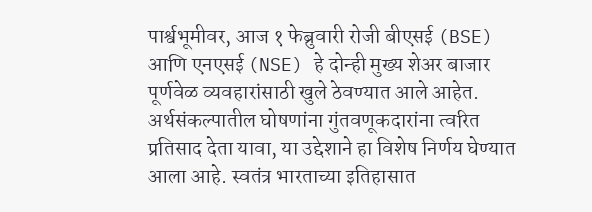पार्श्वभूमीवर, आज १ फेब्रुवारी रोजी बीएसई (BSE) आणि एनएसई (NSE) हे दोन्ही मुख्य शेअर बाजार पूर्णवेळ व्यवहारांसाठी खुले ठेवण्यात आले आहेत. अर्थसंकल्पातील घोषणांना गुंतवणूकदारांना त्वरित प्रतिसाद देता यावा, या उद्देशाने हा विशेष निर्णय घेण्यात आला आहे. स्वतंत्र भारताच्या इतिहासात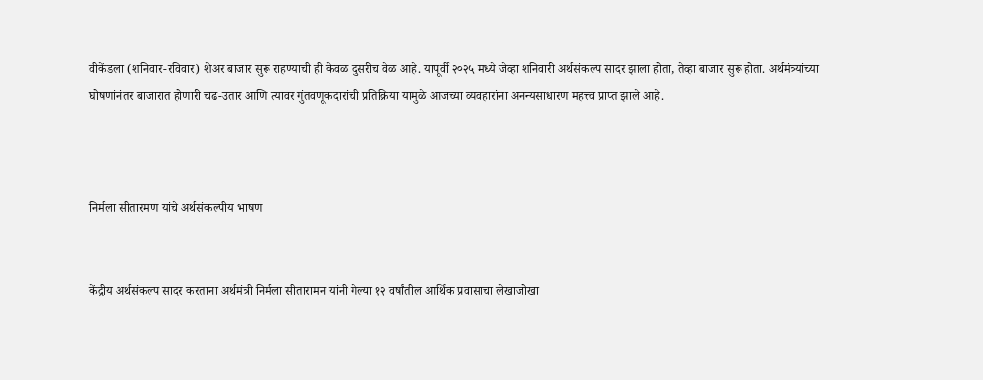वीकेंडला (शनिवार-रविवार) शेअर बाजार सुरू राहण्याची ही केवळ दुसरीच वेळ आहे. यापूर्वी २०२५ मध्ये जेव्हा शनिवारी अर्थसंकल्प सादर झाला होता, तेव्हा बाजार सुरू होता. अर्थमंत्र्यांच्या घोषणांनंतर बाजारात होणारी चढ-उतार आणि त्यावर गुंतवणूकदारांची प्रतिक्रिया यामुळे आजच्या व्यवहारांना अनन्यसाधारण महत्त्व प्राप्त झाले आहे.



निर्मला सीतारमण यांचे अर्थसंकल्पीय भाषण


केंद्रीय अर्थसंकल्प सादर करताना अर्थमंत्री निर्मला सीतारामन यांनी गेल्या १२ वर्षांतील आर्थिक प्रवासाचा लेखाजोखा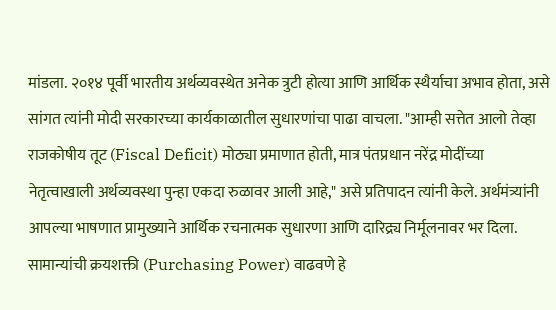मांडला. २०१४ पूर्वी भारतीय अर्थव्यवस्थेत अनेक त्रुटी होत्या आणि आर्थिक स्थैर्याचा अभाव होता, असे सांगत त्यांनी मोदी सरकारच्या कार्यकाळातील सुधारणांचा पाढा वाचला. "आम्ही सत्तेत आलो तेव्हा राजकोषीय तूट (Fiscal Deficit) मोठ्या प्रमाणात होती, मात्र पंतप्रधान नरेंद्र मोदींच्या नेतृत्वाखाली अर्थव्यवस्था पुन्हा एकदा रुळावर आली आहे," असे प्रतिपादन त्यांनी केले. अर्थमंत्र्यांनी आपल्या भाषणात प्रामुख्याने आर्थिक रचनात्मक सुधारणा आणि दारिद्र्य निर्मूलनावर भर दिला. सामान्यांची क्रयशक्ती (Purchasing Power) वाढवणे हे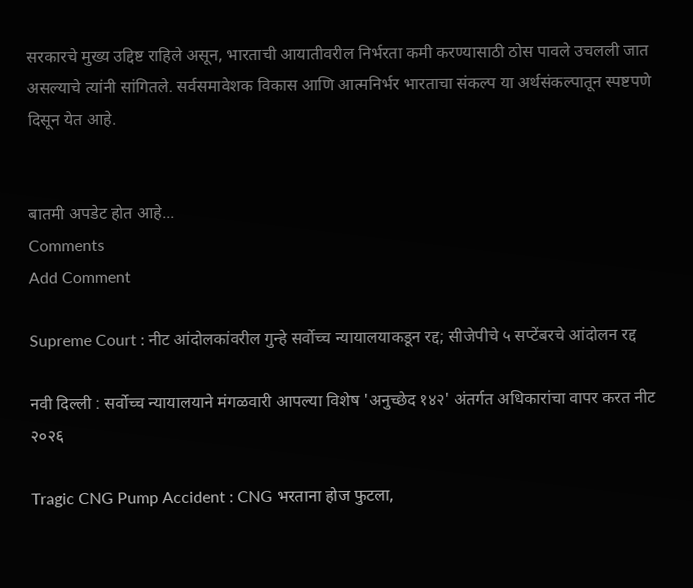सरकारचे मुख्य उद्दिष्ट राहिले असून, भारताची आयातीवरील निर्भरता कमी करण्यासाठी ठोस पावले उचलली जात असल्याचे त्यांनी सांगितले. सर्वसमावेशक विकास आणि आत्मनिर्भर भारताचा संकल्प या अर्थसंकल्पातून स्पष्टपणे दिसून येत आहे.


बातमी अपडेट होत आहे...
Comments
Add Comment

Supreme Court : नीट आंदोलकांवरील गुन्हे सर्वोच्च न्यायालयाकडून रद्द; सीजेपीचे ५ सप्टेंबरचे आंदोलन रद्द

नवी दिल्ली : सर्वोच्च न्यायालयाने मंगळवारी आपल्या विशेष 'अनुच्छेद १४२' अंतर्गत अधिकारांचा वापर करत नीट २०२६

Tragic CNG Pump Accident : CNG भरताना होज फुटला,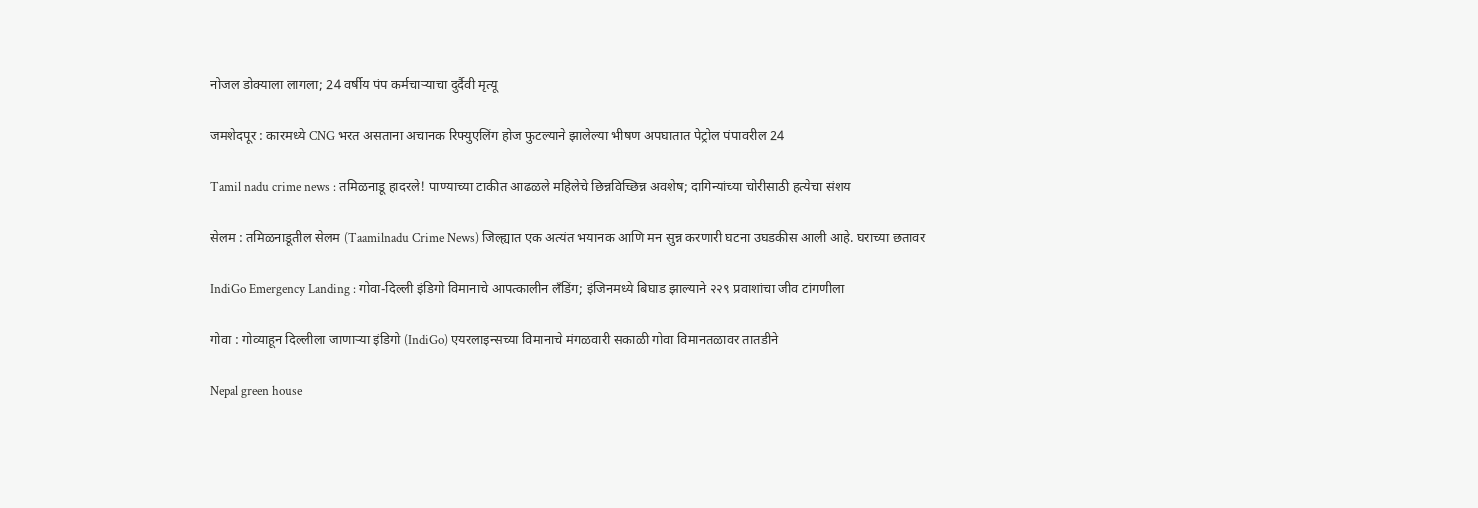नोजल डोक्याला लागला; 24 वर्षीय पंप कर्मचाऱ्याचा दुर्दैवी मृत्यू

जमशेदपूर : कारमध्ये CNG भरत असताना अचानक रिफ्युएलिंग होज फुटल्याने झालेल्या भीषण अपघातात पेट्रोल पंपावरील 24

Tamil nadu crime news : तमिळनाडू हादरले! पाण्याच्या टाकीत आढळले महिलेचे छिन्नविच्छिन्न अवशेष; दागिन्यांच्या चोरीसाठी हत्येचा संशय

सेलम : तमिळनाडूतील सेलम (Taamilnadu Crime News) जिल्ह्यात एक अत्यंत भयानक आणि मन सुन्न करणारी घटना उघडकीस आली आहे. घराच्या छतावर

IndiGo Emergency Landing : गोवा-दिल्ली इंडिगो विमानाचे आपत्कालीन लँडिंग; इंजिनमध्ये बिघाड झाल्याने २२९ प्रवाशांचा जीव टांगणीला

गोवा : गोव्याहून दिल्लीला जाणाऱ्या इंडिगो (IndiGo) एयरलाइन्सच्या विमानाचे मंगळवारी सकाळी गोवा विमानतळावर तातडीने

Nepal green house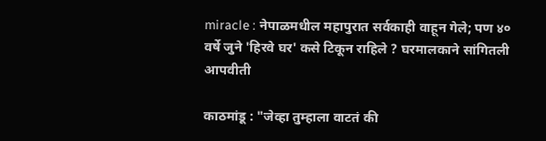miracle : नेपाळमधील महापुरात सर्वकाही वाहून गेले; पण ४० वर्षे जुने 'हिरवे घर' कसे टिकून राहिले ? घरमालकाने सांगितली आपवीती

काठमांडू : "जेव्हा तुम्हाला वाटतं की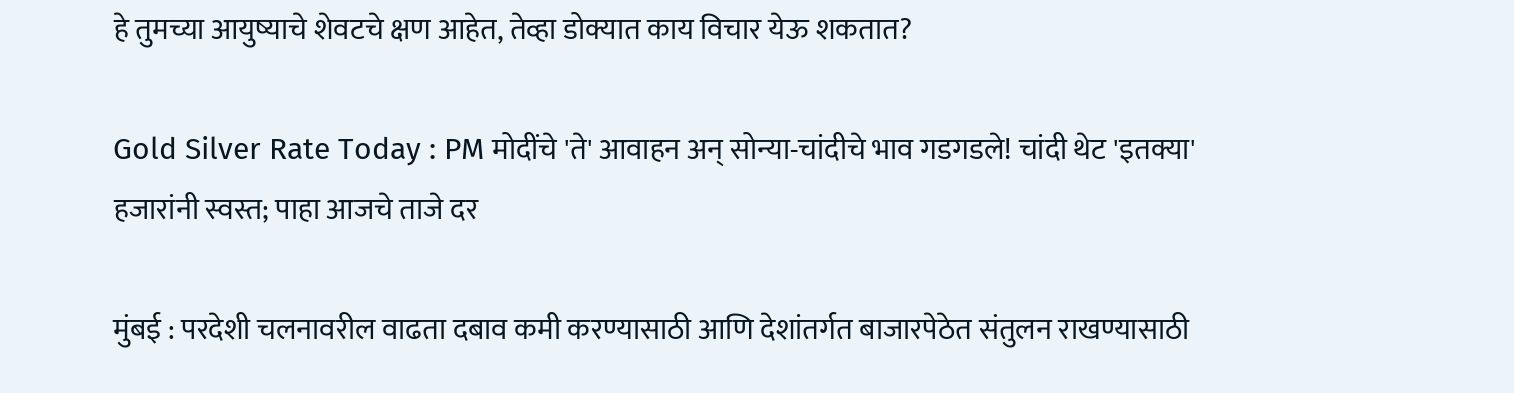हे तुमच्या आयुष्याचे शेवटचे क्षण आहेत, तेव्हा डोक्यात काय विचार येऊ शकतात?

Gold Silver Rate Today : PM मोदींचे 'ते' आवाहन अन् सोन्या-चांदीचे भाव गडगडले! चांदी थेट 'इतक्या' हजारांनी स्वस्त; पाहा आजचे ताजे दर

मुंबई : परदेशी चलनावरील वाढता दबाव कमी करण्यासाठी आणि देशांतर्गत बाजारपेठेत संतुलन राखण्यासाठी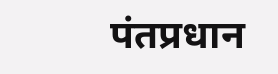पंतप्रधान